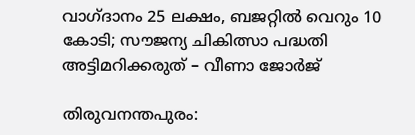വാഗ്ദാനം 25 ലക്ഷം, ബജറ്റിൽ വെറും 10 കോടി; സൗജന്യ ചികിത്സാ പദ്ധതി അട്ടിമറിക്കരുത് – വീണാ ജോർജ്

തിരുവനന്തപുരം: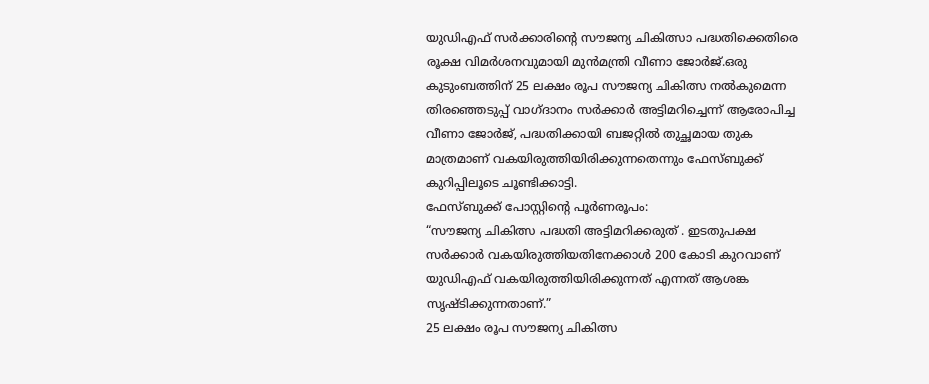യുഡിഎഫ് സർക്കാരിന്റെ സൗജന്യ ചികിത്സാ പദ്ധതിക്കെതിരെ രൂക്ഷ വിമർശനവുമായി മുൻമന്ത്രി വീണാ ജോർജ്.ഒരു കുടുംബത്തിന് 25 ലക്ഷം രൂപ സൗജന്യ ചികിത്സ നൽകുമെന്ന തിരഞ്ഞെടുപ്പ് വാഗ്ദാനം സർക്കാർ അട്ടിമറിച്ചെന്ന് ആരോപിച്ച വീണാ ജോർജ്, പദ്ധതിക്കായി ബജറ്റിൽ തുച്ഛമായ തുക മാത്രമാണ് വകയിരുത്തിയിരിക്കുന്നതെന്നും ഫേസ്ബുക്ക് കുറിപ്പിലൂടെ ചൂണ്ടിക്കാട്ടി.
ഫേസ്ബുക്ക് പോസ്റ്റിന്റെ പൂർണരൂപം:
“സൗജന്യ ചികിത്സ പദ്ധതി അട്ടിമറിക്കരുത് . ഇടതുപക്ഷ സർക്കാർ വകയിരുത്തിയതിനേക്കാൾ 200 കോടി കുറവാണ് യുഡിഎഫ് വകയിരുത്തിയിരിക്കുന്നത് എന്നത് ആശങ്ക സൃഷ്ടിക്കുന്നതാണ്.”
25 ലക്ഷം രൂപ സൗജന്യ ചികിത്സ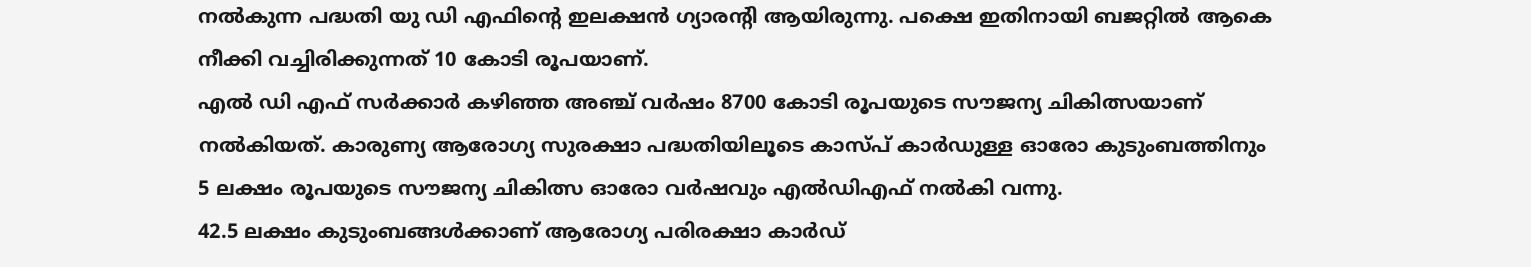നൽകുന്ന പദ്ധതി യു ഡി എഫിന്റെ ഇലക്ഷൻ ഗ്യാരന്റി ആയിരുന്നു. പക്ഷെ ഇതിനായി ബജറ്റിൽ ആകെ നീക്കി വച്ചിരിക്കുന്നത് 10 കോടി രൂപയാണ്.
എൽ ഡി എഫ് സർക്കാർ കഴിഞ്ഞ അഞ്ച് വർഷം 8700 കോടി രൂപയുടെ സൗജന്യ ചികിത്സയാണ് നൽകിയത്. കാരുണ്യ ആരോഗ്യ സുരക്ഷാ പദ്ധതിയിലൂടെ കാസ്പ് കാർഡുള്ള ഓരോ കുടുംബത്തിനും 5 ലക്ഷം രൂപയുടെ സൗജന്യ ചികിത്സ ഓരോ വർഷവും എൽഡിഎഫ് നൽകി വന്നു.
42.5 ലക്ഷം കുടുംബങ്ങൾക്കാണ് ആരോഗ്യ പരിരക്ഷാ കാർഡ്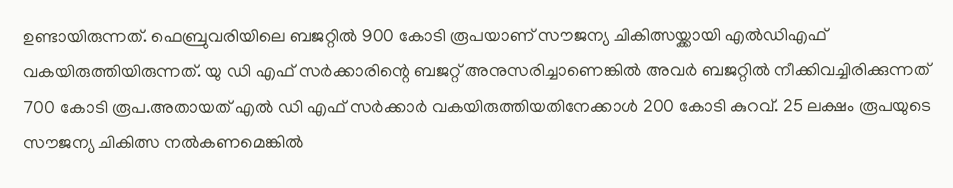ഉണ്ടായിരുന്നത്. ഫെബ്രുവരിയിലെ ബജറ്റിൽ 900 കോടി രൂപയാണ് സൗജന്യ ചികിത്സയ്ക്കായി എൽഡിഎഫ് വകയിരുത്തിയിരുന്നത്. യു ഡി എഫ് സർക്കാരിന്റെ ബജറ്റ് അനുസരിച്ചാണെങ്കിൽ അവർ ബജറ്റിൽ നീക്കിവച്ചിരിക്കുന്നത് 700 കോടി രൂപ.അതായത് എൽ ഡി എഫ് സർക്കാർ വകയിരുത്തിയതിനേക്കാൾ 200 കോടി കുറവ്. 25 ലക്ഷം രൂപയുടെ സൗജന്യ ചികിത്സ നൽകണമെങ്കിൽ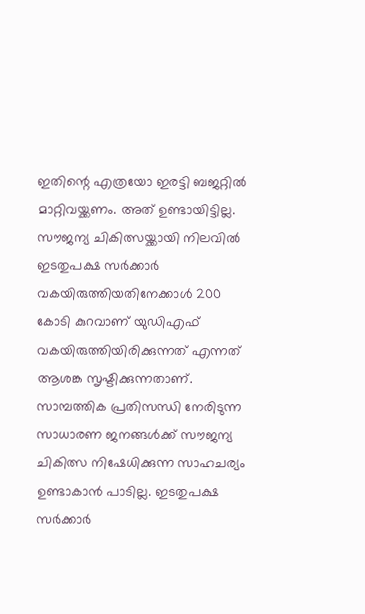ഇതിന്റെ എത്രയോ ഇരട്ടി ബജറ്റിൽ മാറ്റിവയ്ക്കണം. അത് ഉണ്ടായിട്ടില്ല.
സൗജന്യ ചികിത്സയ്ക്കായി നിലവിൽ ഇടതുപക്ഷ സർക്കാർ വകയിരുത്തിയതിനേക്കാൾ 200 കോടി കുറവാണ് യുഡിഎഫ് വകയിരുത്തിയിരിക്കുന്നത് എന്നത് ആശങ്ക സൃഷ്ടിക്കുന്നതാണ്.
സാമ്പത്തിക പ്രതിസന്ധി നേരിടുന്ന സാധാരണ ജനങ്ങൾക്ക് സൗജന്യ ചികിത്സ നിഷേധിക്കുന്ന സാഹചര്യം ഉണ്ടാകാൻ പാടില്ല. ഇടതുപക്ഷ സർക്കാർ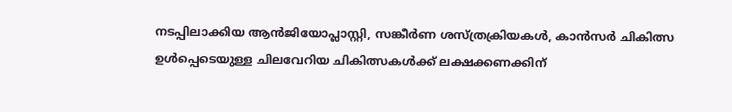നടപ്പിലാക്കിയ ആൻജിയോപ്ലാസ്റ്റി, സങ്കീർണ ശസ്ത്രക്രിയകൾ, കാൻസർ ചികിത്സ ഉൾപ്പെടെയുള്ള ചിലവേറിയ ചികിത്സകൾക്ക് ലക്ഷക്കണക്കിന്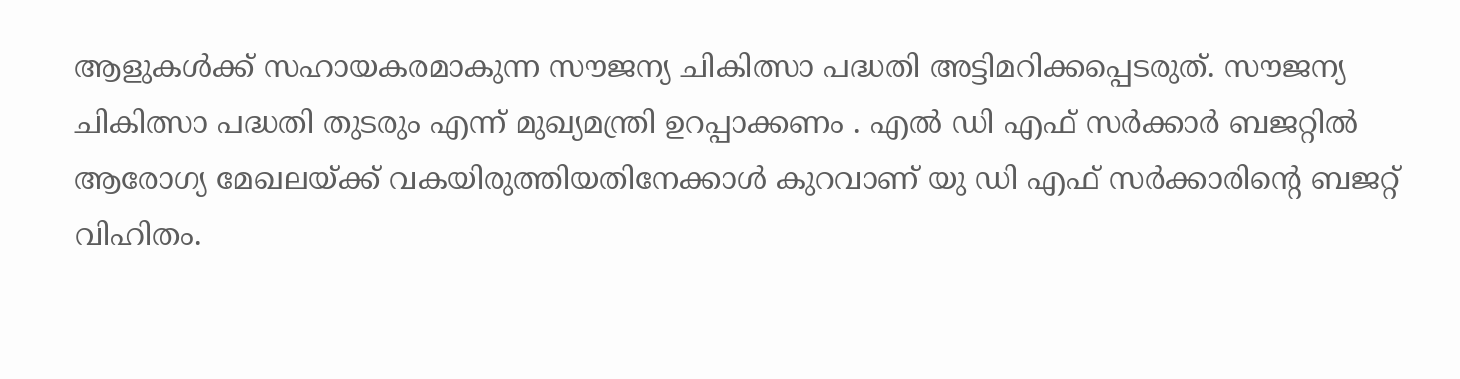ആളുകൾക്ക് സഹായകരമാകുന്ന സൗജന്യ ചികിത്സാ പദ്ധതി അട്ടിമറിക്കപ്പെടരുത്. സൗജന്യ ചികിത്സാ പദ്ധതി തുടരും എന്ന് മുഖ്യമന്ത്രി ഉറപ്പാക്കണം . എൽ ഡി എഫ് സർക്കാർ ബജറ്റിൽ ആരോഗ്യ മേഖലയ്ക്ക് വകയിരുത്തിയതിനേക്കാൾ കുറവാണ് യു ഡി എഫ് സർക്കാരിന്റെ ബജറ്റ് വിഹിതം.